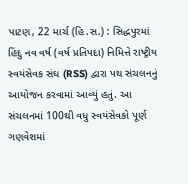પાટણ, 22 માર્ચ (હિ.સ.) : સિદ્ધપુરમાં હિંદુ નવ વર્ષ (વર્ષ પ્રતિપદા) નિમિત્તે રાષ્ટ્રીય સ્વયંસેવક સંઘ (RSS) દ્વારા પથ સંચલનનું આયોજન કરવામાં આવ્યું હતું. આ સંચલનમાં 100થી વધુ સ્વયંસેવકો પૂર્ણ ગણવેશમાં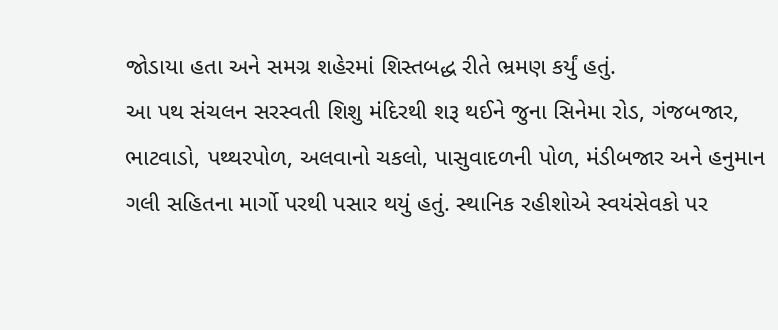જોડાયા હતા અને સમગ્ર શહેરમાં શિસ્તબદ્ધ રીતે ભ્રમણ કર્યું હતું.
આ પથ સંચલન સરસ્વતી શિશુ મંદિરથી શરૂ થઈને જુના સિનેમા રોડ, ગંજબજાર, ભાટવાડો, પથ્થરપોળ, અલવાનો ચકલો, પાસુવાદળની પોળ, મંડીબજાર અને હનુમાન ગલી સહિતના માર્ગો પરથી પસાર થયું હતું. સ્થાનિક રહીશોએ સ્વયંસેવકો પર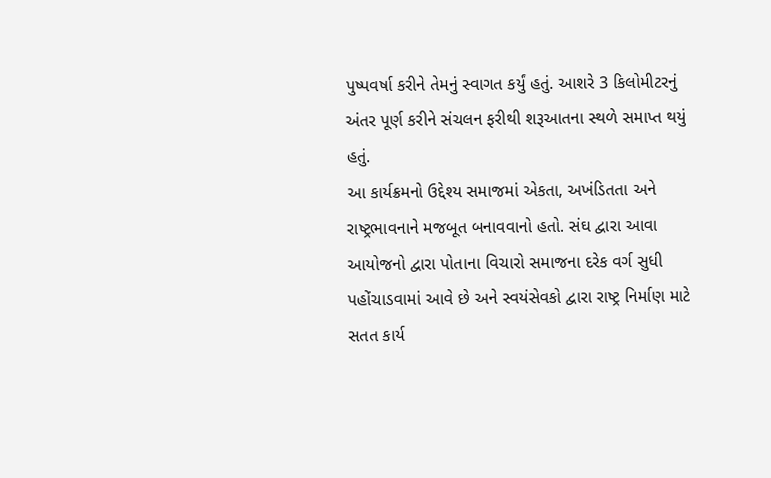પુષ્પવર્ષા કરીને તેમનું સ્વાગત કર્યું હતું. આશરે 3 કિલોમીટરનું અંતર પૂર્ણ કરીને સંચલન ફરીથી શરૂઆતના સ્થળે સમાપ્ત થયું હતું.
આ કાર્યક્રમનો ઉદ્દેશ્ય સમાજમાં એકતા, અખંડિતતા અને રાષ્ટ્રભાવનાને મજબૂત બનાવવાનો હતો. સંઘ દ્વારા આવા આયોજનો દ્વારા પોતાના વિચારો સમાજના દરેક વર્ગ સુધી પહોંચાડવામાં આવે છે અને સ્વયંસેવકો દ્વારા રાષ્ટ્ર નિર્માણ માટે સતત કાર્ય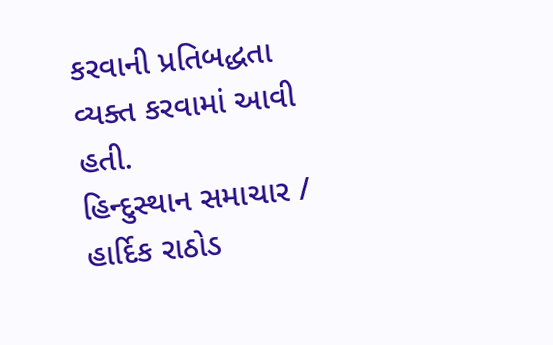કરવાની પ્રતિબદ્ધતા વ્યક્ત કરવામાં આવી હતી.
હિન્દુસ્થાન સમાચાર / હાર્દિક રાઠોડ